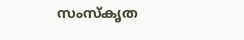സംസ്‌കൃത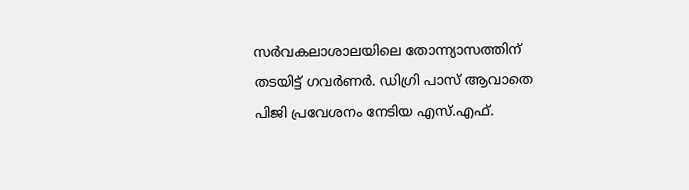സര്‍വകലാശാലയിലെ തോന്ന്യാസത്തിന് തടയിട്ട് ഗവര്‍ണര്‍. ഡിഗ്രി പാസ് ആവാതെ പിജി പ്രവേശനം നേടിയ എസ്.എഫ്.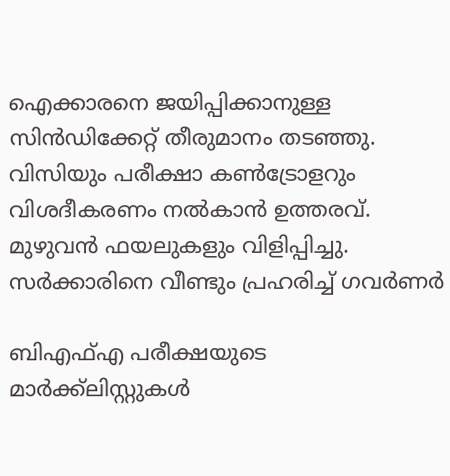ഐക്കാരനെ ജയിപ്പിക്കാനുള്ള സിന്‍ഡിക്കേറ്റ് തീരുമാനം തടഞ്ഞു. വിസിയും പരീക്ഷാ കണ്‍ട്രോളറും വിശദീകരണം നല്‍കാന്‍ ഉത്തരവ്. മുഴുവന്‍ ഫയലുകളും വിളിപ്പിച്ചു. സര്‍ക്കാരിനെ വീണ്ടും പ്രഹരിച്ച് ഗവര്‍ണര്‍

ബിഎഫ്എ പരീക്ഷയുടെ മാര്‍ക്ക്‌ലിസ്റ്റുകള്‍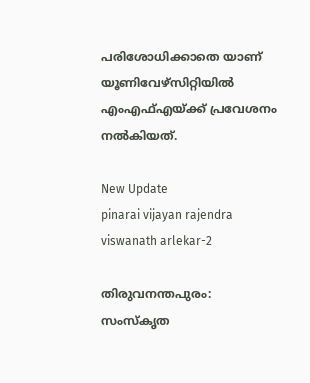പരിശോധിക്കാതെ യാണ് യൂണിവേഴ്‌സിറ്റിയില്‍ എംഎഫ്എയ്ക്ക് പ്രവേശനം നല്‍കിയത്.

New Update
pinarai vijayan rajendra viswanath arlekar-2

തിരുവനന്തപുരം: സംസ്‌കൃത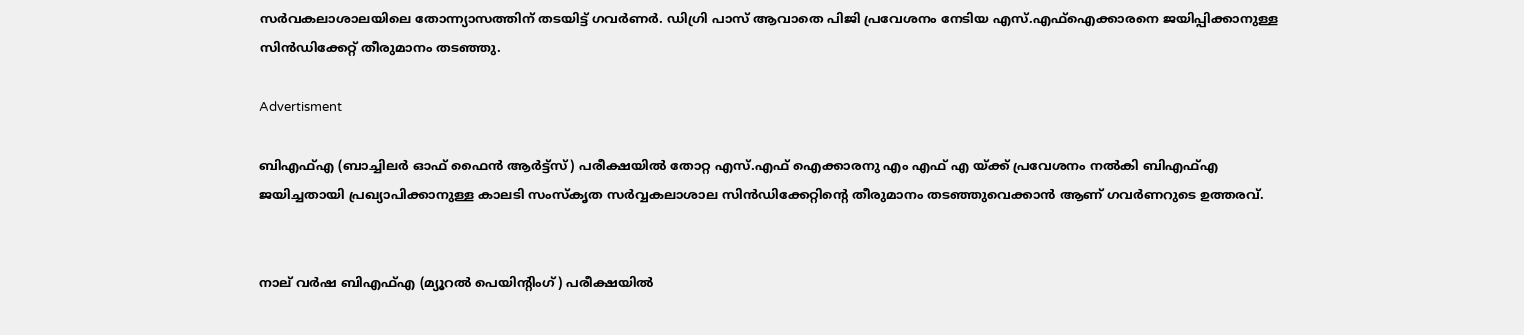സര്‍വകലാശാലയിലെ തോന്ന്യാസത്തിന് തടയിട്ട് ഗവര്‍ണര്‍. ഡിഗ്രി പാസ് ആവാതെ പിജി പ്രവേശനം നേടിയ എസ്.എഫ്‌ഐക്കാരനെ ജയിപ്പിക്കാനുള്ള സിന്‍ഡിക്കേറ്റ് തീരുമാനം തടഞ്ഞു.

Advertisment

ബിഎഫ്എ (ബാച്ചിലര്‍ ഓഫ് ഫൈന്‍ ആര്‍ട്ട്‌സ്) പരീക്ഷയില്‍ തോറ്റ എസ്.എഫ് ഐക്കാരനു എം എഫ് എ യ്ക്ക് പ്രവേശനം നല്‍കി ബിഎഫ്എ ജയിച്ചതായി പ്രഖ്യാപിക്കാനുള്ള കാലടി സംസ്‌കൃത സര്‍വ്വകലാശാല സിന്‍ഡിക്കേറ്റിന്റെ തീരുമാനം തടഞ്ഞുവെക്കാന്‍ ആണ് ഗവര്‍ണറുടെ ഉത്തരവ്.


നാല് വര്‍ഷ ബിഎഫ്എ (മ്യൂറല്‍ പെയിന്റിംഗ്) പരീക്ഷയില്‍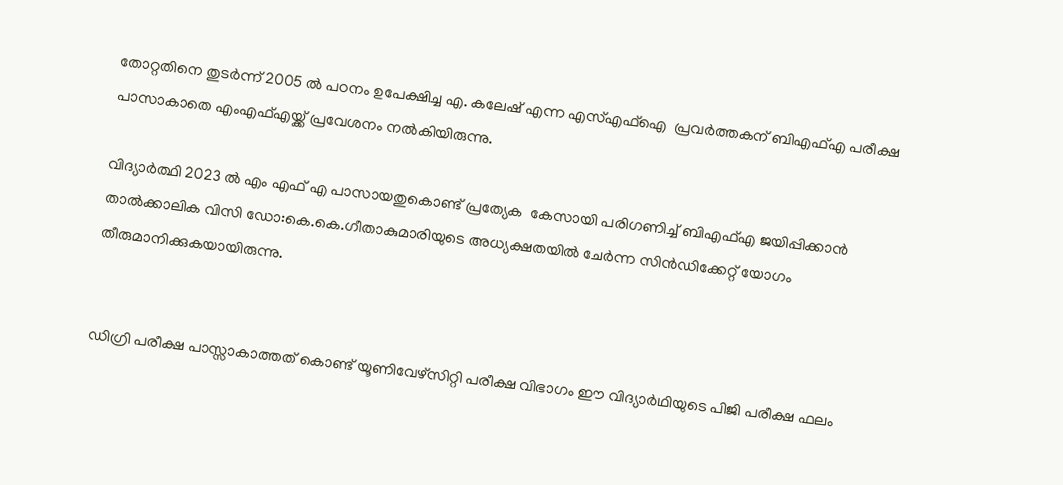തോറ്റതിനെ തുടര്‍ന്ന് 2005 ല്‍ പഠനം ഉപേക്ഷിച്ച എ. കലേഷ് എന്ന എസ്എഫ്‌ഐ  പ്രവര്‍ത്തകന് ബിഎഫ്എ പരീക്ഷ പാസാകാതെ എംഎഫ്എയ്ക്ക് പ്രവേശനം നല്‍കിയിരുന്നു.

വിദ്യാര്‍ത്ഥി 2023 ല്‍ എം എഫ് എ പാസായതുകൊണ്ട് പ്രത്യേക  കേസായി പരിഗണിച്ച് ബിഎഫ്എ ജയിപ്പിക്കാന്‍ താല്‍ക്കാലിക വിസി ഡോ:കെ.കെ.ഗീതാകുമാരിയുടെ അധ്യക്ഷതയില്‍ ചേര്‍ന്ന സിന്‍ഡിക്കേറ്റ് യോഗം തീരുമാനിക്കുകയായിരുന്നു.


ഡിഗ്രി പരീക്ഷ പാസ്സാകാത്തത് കൊണ്ട് യൂണിവേഴ്‌സിറ്റി പരീക്ഷ വിഭാഗം ഈ വിദ്യാര്‍ഥിയുടെ പിജി പരീക്ഷ ഫലം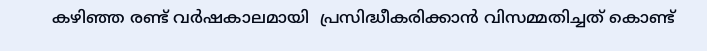കഴിഞ്ഞ രണ്ട് വര്‍ഷകാലമായി  പ്രസിദ്ധീകരിക്കാന്‍ വിസമ്മതിച്ചത് കൊണ്ട്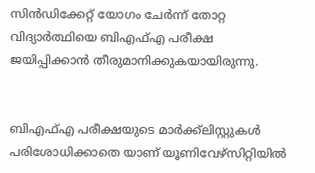സിന്‍ഡിക്കേറ്റ് യോഗം ചേര്‍ന്ന് തോറ്റ വിദ്യാര്‍ത്ഥിയെ ബിഎഫ്എ പരീക്ഷ ജയിപ്പിക്കാന്‍ തീരുമാനിക്കുകയായിരുന്നു.


ബിഎഫ്എ പരീക്ഷയുടെ മാര്‍ക്ക്‌ലിസ്റ്റുകള്‍ പരിശോധിക്കാതെ യാണ് യൂണിവേഴ്‌സിറ്റിയില്‍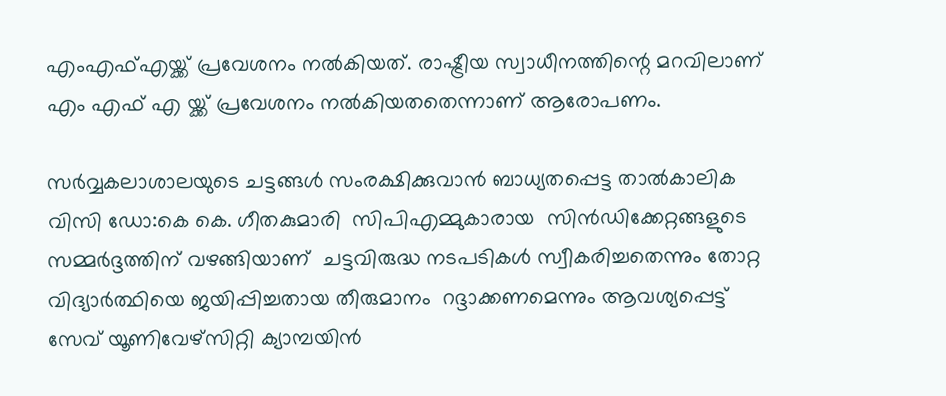എംഎഫ്എയ്ക്ക് പ്രവേശനം നല്‍കിയത്. രാഷ്ട്രീയ സ്വാധീനത്തിന്റെ മറവിലാണ് എം എഫ് എ യ്ക്ക് പ്രവേശനം നല്‍കിയതതെന്നാണ് ആരോപണം.

സര്‍വ്വകലാശാലയുടെ ചട്ടങ്ങള്‍ സംരക്ഷിക്കുവാന്‍ ബാധ്യതപ്പെട്ട താല്‍കാലിക വിസി ഡോ:കെ കെ. ഗീതകുമാരി  സിപിഎമ്മുകാരായ  സിന്‍ഡിക്കേറ്റങ്ങളുടെ സമ്മര്‍ദ്ദത്തിന് വഴങ്ങിയാണ്  ചട്ടവിരുദ്ധ നടപടികള്‍ സ്വീകരിച്ചതെന്നും തോറ്റ വിദ്യാര്‍ത്ഥിയെ ജയിപ്പിച്ചതായ തീരുമാനം  റദ്ദാക്കണമെന്നും ആവശ്യപ്പെട്ട് സേവ് യൂണിവേഴ്‌സിറ്റി ക്യാമ്പയിന്‍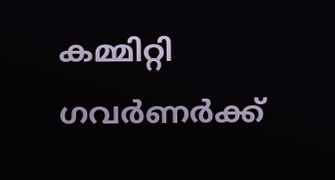കമ്മിറ്റി ഗവര്‍ണര്‍ക്ക്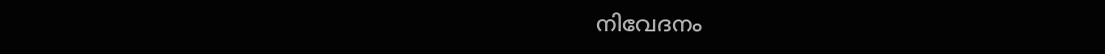നിവേദനം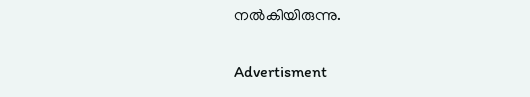നല്‍കിയിരുന്നു.

Advertisment